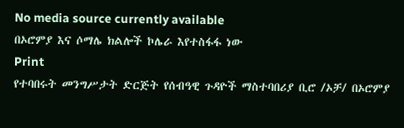No media source currently available
በኦሮምያ እና ሶማሌ ክልሎች ኮሌራ እየተስፋፋ ነው
Print
የተባበሩት መንግሥታት ድርጅት የሰብዓዊ ጉዳዮች ማስተባበሪያ ቢሮ /ኦቻ/ በኦሮምያ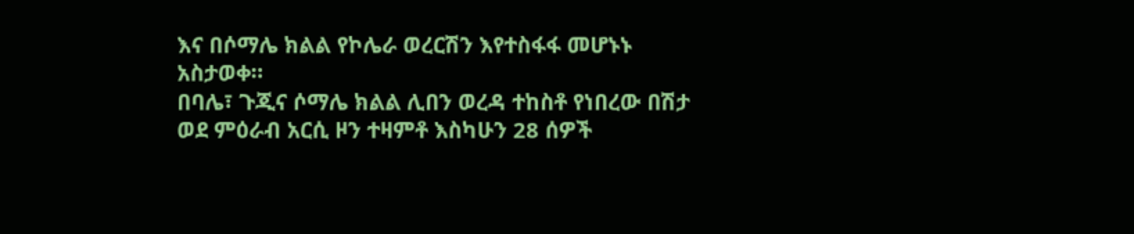እና በሶማሌ ክልል የኮሌራ ወረርሽን እየተስፋፋ መሆኑኑ አስታወቀ።
በባሌ፣ ጉጂና ሶማሌ ክልል ሊበን ወረዳ ተከስቶ የነበረው በሽታ ወደ ምዕራብ አርሲ ዞን ተዛምቶ እስካሁን 28 ሰዎች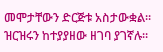መሞታቸውን ድርጅቱ አስታውቋል።
ዝርዝሩን ከተያያዘው ዘገባ ያገኛሉ።